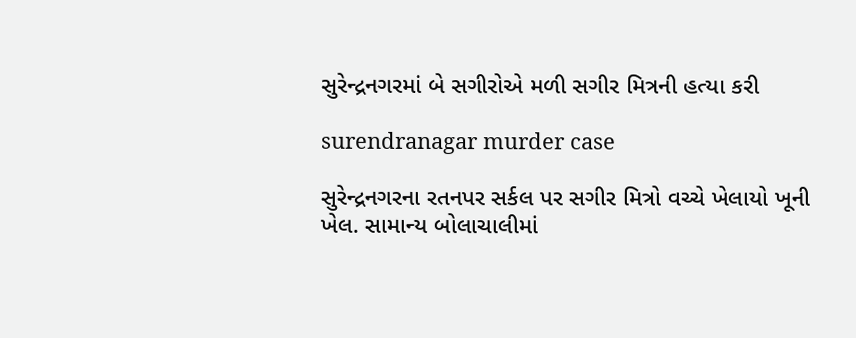સુરેન્દ્રનગરમાં બે સગીરોએ મળી સગીર મિત્રની હત્યા કરી

surendranagar murder case

સુરેન્દ્રનગરના રતનપર સર્કલ પર સગીર મિત્રો વચ્ચે ખેલાયો ખૂની ખેલ. સામાન્ય બોલાચાલીમાં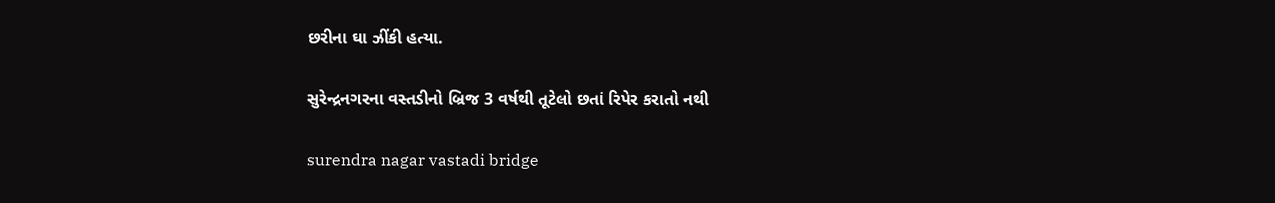છરીના ઘા ઝીંકી હત્યા.

સુરેન્દ્રનગરના વસ્તડીનો બ્રિજ 3 વર્ષથી તૂટેલો છતાં રિપેર કરાતો નથી

surendra nagar vastadi bridge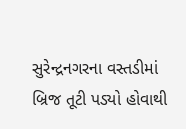સુરેન્દ્રનગરના વસ્તડીમાં બ્રિજ તૂટી પડ્યો હોવાથી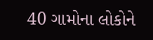40 ગામોના લોકોને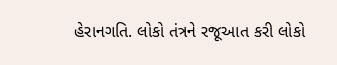હેરાનગતિ. લોકો તંત્રને રજૂઆત કરી લોકો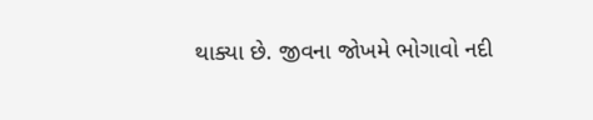થાક્યા છે. જીવના જોખમે ભોગાવો નદી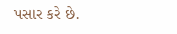પસાર કરે છે.